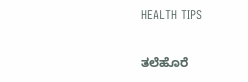HEALTH TIPS

ತಲೆಹೊರೆ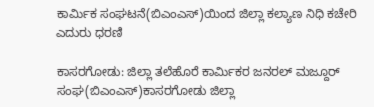ಕಾರ್ಮಿಕ ಸಂಘಟನೆ(ಬಿಎಂಎಸ್)ಯಿಂದ ಜಿಲ್ಲಾ ಕಲ್ಯಾಣ ನಿಧಿ ಕಚೇರಿ ಎದುರು ಧರಣಿ

ಕಾಸರಗೋಡು: ಜಿಲ್ಲಾ ತಲೆಹೊರೆ ಕಾರ್ಮಿಕರ ಜನರಲ್ ಮಜ್ದೂರ್ ಸಂಘ(ಬಿಎಂಎಸ್)ಕಾಸರಗೋಡು ಜಿಲ್ಲಾ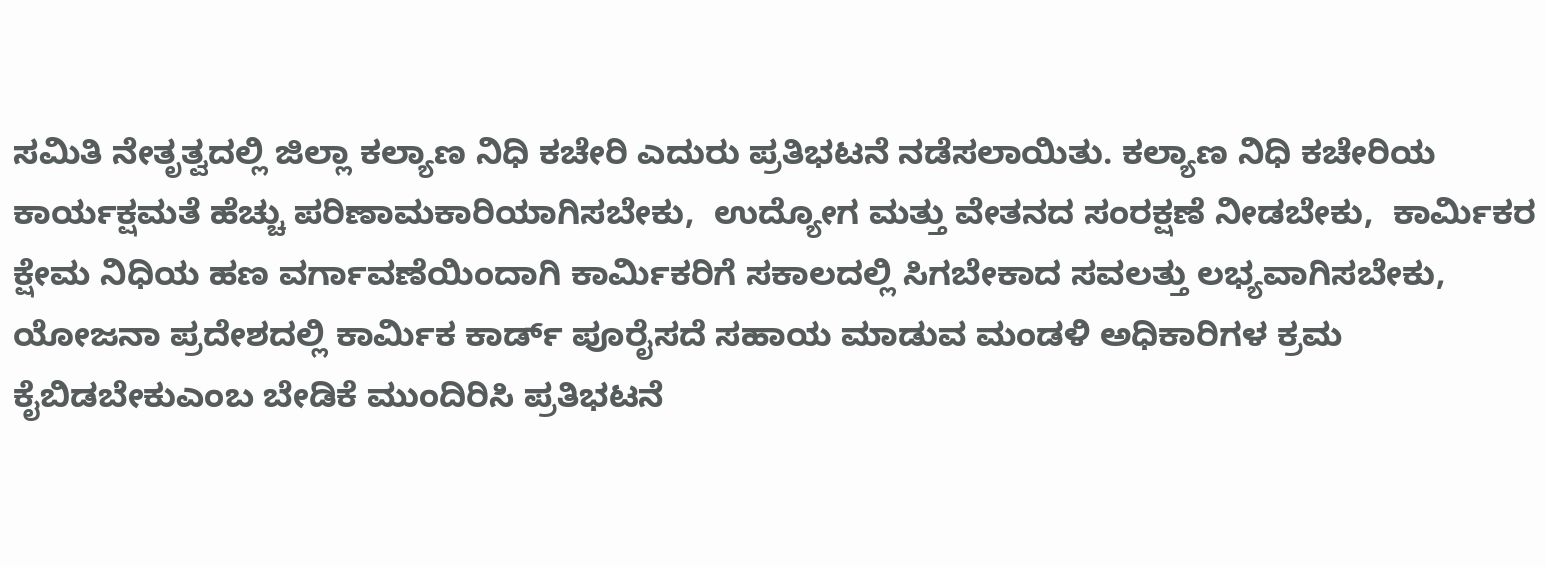ಸಮಿತಿ ನೇತೃತ್ವದಲ್ಲಿ ಜಿಲ್ಲಾ ಕಲ್ಯಾಣ ನಿಧಿ ಕಚೇರಿ ಎದುರು ಪ್ರತಿಭಟನೆ ನಡೆಸಲಾಯಿತು. ಕಲ್ಯಾಣ ನಿಧಿ ಕಚೇರಿಯ ಕಾರ್ಯಕ್ಷಮತೆ ಹೆಚ್ಚು ಪರಿಣಾಮಕಾರಿಯಾಗಿಸಬೇಕು,  ಉದ್ಯೋಗ ಮತ್ತು ವೇತನದ ಸಂರಕ್ಷಣೆ ನೀಡಬೇಕು,  ಕಾರ್ಮಿಕರ ಕ್ಷೇಮ ನಿಧಿಯ ಹಣ ವರ್ಗಾವಣೆಯಿಂದಾಗಿ ಕಾರ್ಮಿಕರಿಗೆ ಸಕಾಲದಲ್ಲಿ ಸಿಗಬೇಕಾದ ಸವಲತ್ತು ಲಭ್ಯವಾಗಿಸಬೇಕು,  ಯೋಜನಾ ಪ್ರದೇಶದಲ್ಲಿ ಕಾರ್ಮಿಕ ಕಾರ್ಡ್ ಪೂರೈಸದೆ ಸಹಾಯ ಮಾಡುವ ಮಂಡಳಿ ಅಧಿಕಾರಿಗಳ ಕ್ರಮ ಕೈಬಿಡಬೇಕುಎಂಬ ಬೇಡಿಕೆ ಮುಂದಿರಿಸಿ ಪ್ರತಿಭಟನೆ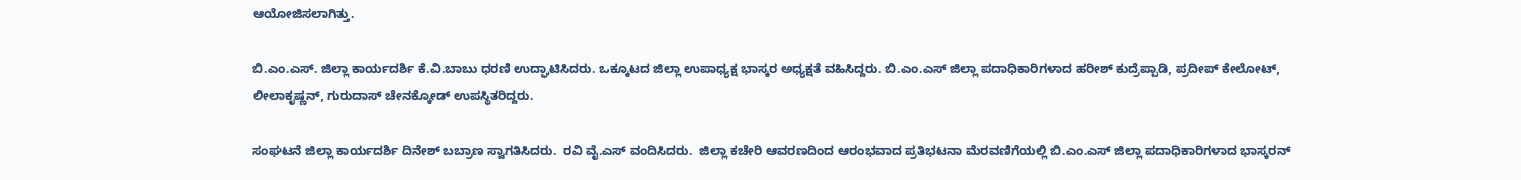ಆಯೋಜಿಸಲಾಗಿತ್ತು.

ಬಿ.ಎಂ.ಎಸ್. ಜಿಲ್ಲಾ ಕಾರ್ಯದರ್ಶಿ ಕೆ.ವಿ.ಬಾಬು ಧರಣಿ ಉದ್ಘಾಟಿಸಿದರು. ಒಕ್ಕೂಟದ ಜಿಲ್ಲಾ ಉಪಾಧ್ಯಕ್ಷ ಭಾಸ್ಕರ ಅಧ್ಯಕ್ಷತೆ ವಹಿಸಿದ್ದರು. ಬಿ.ಎಂ.ಎಸ್ ಜಿಲ್ಲಾ ಪದಾಧಿಕಾರಿಗಳಾದ ಹರೀಶ್ ಕುದ್ರೆಪ್ಪಾಡಿ, ಪ್ರದೀಪ್ ಕೇಲೋಟ್, ಲೀಲಾಕೃಷ್ಣನ್, ಗುರುದಾಸ್ ಚೇನಕ್ಕೋಡ್ ಉಪಸ್ಥಿತರಿದ್ದರು.

ಸಂಘಟನೆ ಜಿಲ್ಲಾ ಕಾರ್ಯದರ್ಶಿ ದಿನೇಶ್ ಬಬ್ರಾಣ ಸ್ವಾಗತಿಸಿದರು.  ರವಿ ವೈ.ಎಸ್ ವಂದಿಸಿದರು.  ಜಿಲ್ಲಾ ಕಚೇರಿ ಆವರಣದಿಂದ ಆರಂಭವಾದ ಪ್ರತಿಭಟನಾ ಮೆರವಣಿಗೆಯಲ್ಲಿ ಬಿ.ಎಂ.ಎಸ್ ಜಿಲ್ಲಾ ಪದಾಧಿಕಾರಿಗಳಾದ ಭಾಸ್ಕರನ್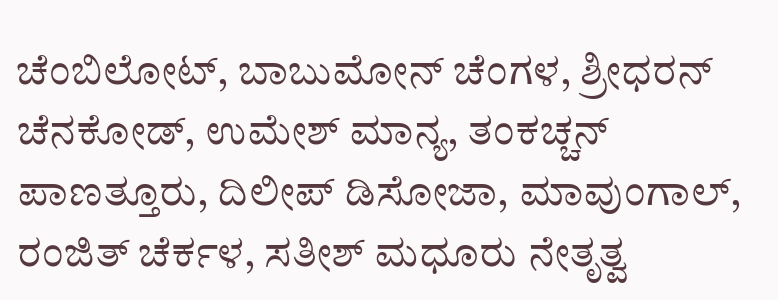ಚೆಂಬಿಲೋಟ್, ಬಾಬುಮೋನ್ ಚೆಂಗಳ, ಶ್ರೀಧರನ್ ಚೆನಕೋಡ್, ಉಮೇಶ್ ಮಾನ್ಯ, ತಂಕಚ್ಚನ್ ಪಾಣತ್ತೂರು, ದಿಲೀಪ್ ಡಿಸೋಜಾ, ಮಾವುಂಗಾಲ್, ರಂಜಿತ್ ಚೆರ್ಕಳ, ಸತೀಶ್ ಮಧೂರು ನೇತೃತ್ವ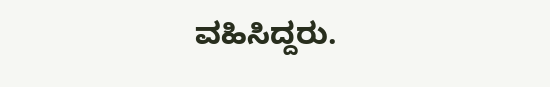ವಹಿಸಿದ್ದರು.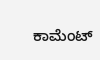ಕಾಮೆಂಟ್‌‌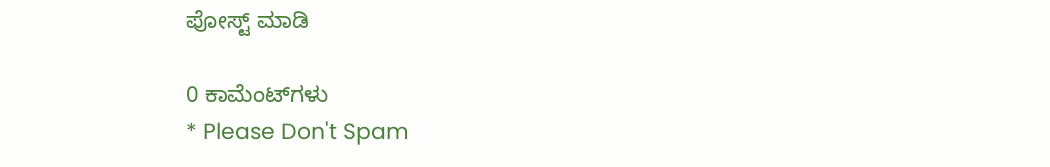ಪೋಸ್ಟ್‌ ಮಾಡಿ

0 ಕಾಮೆಂಟ್‌ಗಳು
* Please Don't Spam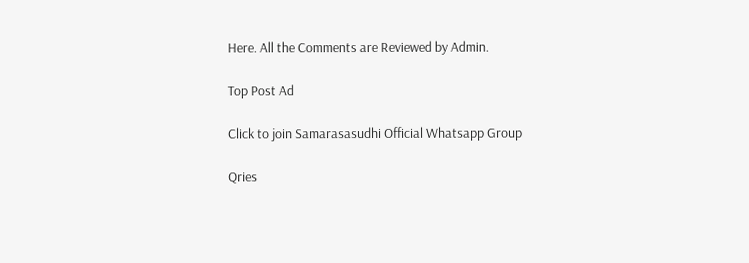Here. All the Comments are Reviewed by Admin.

Top Post Ad

Click to join Samarasasudhi Official Whatsapp Group

Qries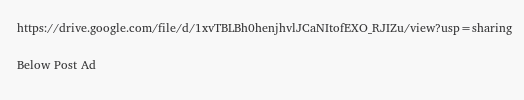https://drive.google.com/file/d/1xvTBLBh0henjhvlJCaNItofEXO_RJIZu/view?usp=sharing

Below Post Ad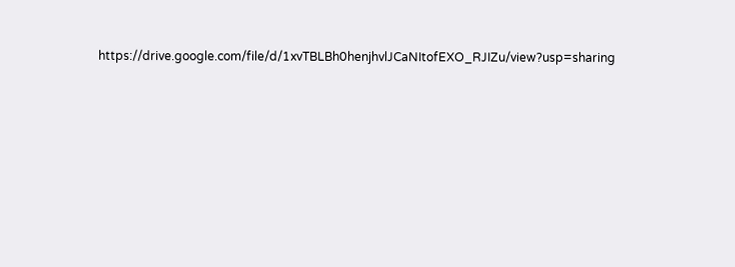https://drive.google.com/file/d/1xvTBLBh0henjhvlJCaNItofEXO_RJIZu/view?usp=sharing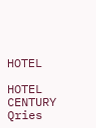HOTEL

HOTEL
CENTURY
Qries